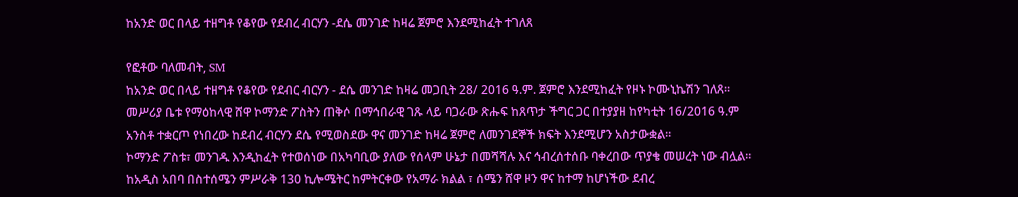ከአንድ ወር በላይ ተዘግቶ የቆየው የደብረ ብርሃን -ደሴ መንገድ ከዛሬ ጀምሮ እንደሚከፈት ተገለጸ

የፎቶው ባለመብት, SM
ከአንድ ወር በላይ ተዘግቶ የቆየው የደብር ብርሃን - ደሴ መንገድ ከዛሬ መጋቢት 28/ 2016 ዓ.ም. ጀምሮ እንደሚከፈት የዞኑ ኮሙኒኬሽን ገለጸ።
መሥሪያ ቤቱ የማዕከላዊ ሸዋ ኮማንድ ፖስትን ጠቅሶ በማኅበራዊ ገጹ ላይ ባጋራው ጽሑፍ ከጸጥታ ችግር ጋር በተያያዘ ከየካቲት 16/2016 ዓ.ም አንስቶ ተቋርጦ የነበረው ከደብረ ብርሃን ደሴ የሚወስደው ዋና መንገድ ከዛሬ ጀምሮ ለመንገደኞች ክፍት እንደሚሆን አስታውቋል።
ኮማንድ ፖስቱ፣ መንገዱ እንዲከፈት የተወሰነው በአካባቢው ያለው የሰላም ሁኔታ በመሻሻሉ እና ኅብረሰተሰቡ ባቀረበው ጥያቄ መሠረት ነው ብሏል።
ከአዲስ አበባ በስተሰሜን ምሥራቅ 130 ኪሎሜትር ከምትርቀው የአማራ ክልል ፣ ሰሜን ሸዋ ዞን ዋና ከተማ ከሆነችው ደብረ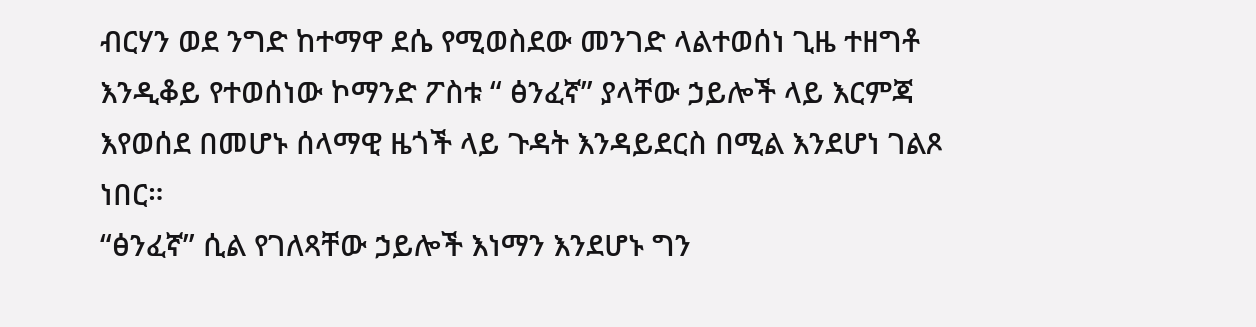ብርሃን ወደ ንግድ ከተማዋ ደሴ የሚወስደው መንገድ ላልተወሰነ ጊዜ ተዘግቶ እንዲቆይ የተወሰነው ኮማንድ ፖስቱ “ ፅንፈኛ” ያላቸው ኃይሎች ላይ እርምጃ እየወሰደ በመሆኑ ሰላማዊ ዜጎች ላይ ጉዳት እንዳይደርስ በሚል እንደሆነ ገልጾ ነበር።
“ፅንፈኛ” ሲል የገለጻቸው ኃይሎች እነማን እንደሆኑ ግን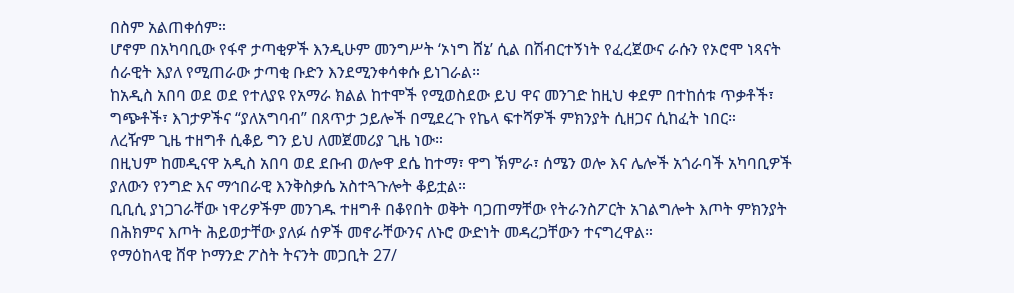በስም አልጠቀሰም።
ሆኖም በአካባቢው የፋኖ ታጣቂዎች እንዲሁም መንግሥት ‘ኦነግ ሸኔ’ ሲል በሽብርተኝነት የፈረጀውና ራሱን የኦሮሞ ነጻናት ሰራዊት እያለ የሚጠራው ታጣቂ ቡድን እንደሚንቀሳቀሱ ይነገራል።
ከአዲስ አበባ ወደ ወደ የተለያዩ የአማራ ክልል ከተሞች የሚወስደው ይህ ዋና መንገድ ከዚህ ቀደም በተከሰቱ ጥቃቶች፣ ግጭቶች፣ እገታዎችና “ያለአግባብ” በጸጥታ ኃይሎች በሚደረጉ የኬላ ፍተሻዎች ምክንያት ሲዘጋና ሲከፈት ነበር።
ለረዥም ጊዜ ተዘግቶ ሲቆይ ግን ይህ ለመጀመሪያ ጊዜ ነው።
በዚህም ከመዲናዋ አዲስ አበባ ወደ ደቡብ ወሎዋ ደሴ ከተማ፣ ዋግ ኽምራ፣ ሰሜን ወሎ እና ሌሎች አጎራባች አካባቢዎች ያለውን የንግድ እና ማኅበራዊ እንቅስቃሴ አስተጓጉሎት ቆይቷል።
ቢቢሲ ያነጋገራቸው ነዋሪዎችም መንገዱ ተዘግቶ በቆየበት ወቅት ባጋጠማቸው የትራንስፖርት አገልግሎት እጦት ምክንያት በሕክምና እጦት ሕይወታቸው ያለፉ ሰዎች መኖራቸውንና ለኑሮ ውድነት መዳረጋቸውን ተናግረዋል።
የማዕከላዊ ሸዋ ኮማንድ ፖስት ትናንት መጋቢት 27/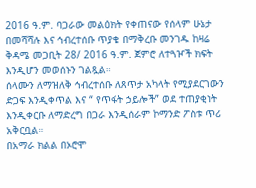2016 ዓ.ም. ባጋራው መልዕክት የቀጠናው የሰላም ሁኔታ በመሻሻሉ እና ኅብረተሰቡ ጥያቄ በማቅረቡ መንገዱ ከዛሬ ቅዳሜ መጋቢት 28/ 2016 ዓ.ም. ጀምሮ ለተጓዦች ክፍት እንዲሆን መወሰኑን ገልጿል።
ሰላሙን ለማዝለቅ ኅብረተሰቡ ለጸጥታ አካላት የሚያደርገውን ድጋፍ እንዲቀጥል እና “ የጥፋት ኃይሎች” ወደ ተጠያቂነት እንዲቀርቡ ለማድረግ በጋራ እንዲሰራም ኮማንድ ፖስቱ ጥሪ አቅርቧል።
በአማራ ክልል በኦሮሞ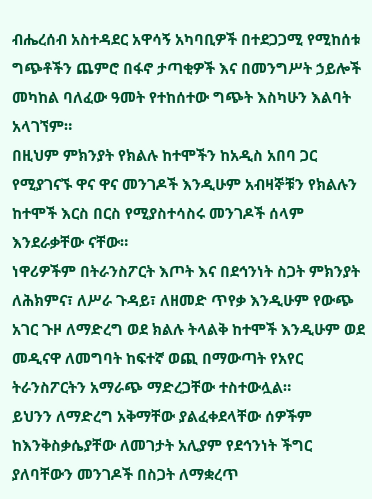ብሔረሰብ አስተዳደር አዋሳኝ አካባቢዎች በተደጋጋሚ የሚከሰቱ ግጭቶችን ጨምሮ በፋኖ ታጣቂዎች እና በመንግሥት ኃይሎች መካከል ባለፈው ዓመት የተከሰተው ግጭት እስካሁን እልባት አላገኘም።
በዚህም ምክንያት የክልሉ ከተሞችን ከአዲስ አበባ ጋር የሚያገናኙ ዋና ዋና መንገዶች እንዲሁም አብዛኞቹን የክልሉን ከተሞች እርስ በርስ የሚያስተሳስሩ መንገዶች ሰላም እንደራቃቸው ናቸው።
ነዋሪዎችም በትራንስፖርት እጦት እና በደኅንነት ስጋት ምክንያት ለሕክምና፣ ለሥራ ጉዳይ፣ ለዘመድ ጥየቃ እንዲሁም የውጭ አገር ጉዞ ለማድረግ ወደ ክልሉ ትላልቅ ከተሞች እንዲሁም ወደ መዲናዋ ለመግባት ከፍተኛ ወጪ በማውጣት የአየር ትራንስፖርትን አማራጭ ማድረጋቸው ተስተውሏል።
ይህንን ለማድረግ አቅማቸው ያልፈቀደላቸው ሰዎችም ከእንቅስቃሴያቸው ለመገታት አሊያም የደኅንነት ችግር ያለባቸውን መንገዶች በስጋት ለማቋረጥ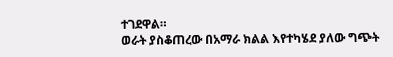ተገደዋል።
ወራት ያስቆጠረው በአማራ ክልል እየተካሄደ ያለው ግጭት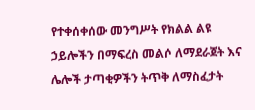የተቀሰቀሰው መንግሥት የክልል ልዩ ኃይሎችን በማፍረስ መልሶ ለማደራጀት እና ሌሎች ታጣቂዎችን ትጥቅ ለማስፈታት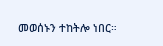መወሰኑን ተከትሎ ነበር።